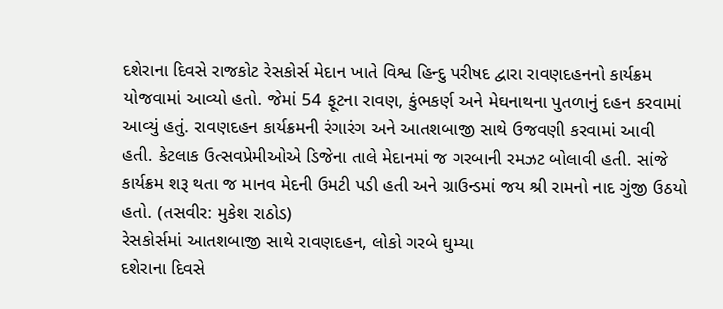દશેરાના દિવસે રાજકોટ રેસકોર્સ મેદાન ખાતે વિશ્વ હિન્દુ પરીષદ દ્વારા રાવણદહનનો કાર્યક્રમ યોજવામાં આવ્યો હતો. જેમાં 54 ફૂટના રાવણ, કુંભકર્ણ અને મેઘનાથના પુતળાનું દહન કરવામાં આવ્યું હતું. રાવણદહન કાર્યક્રમની રંગારંગ અને આતશબાજી સાથે ઉજવણી કરવામાં આવી હતી. કેટલાક ઉત્સવપ્રેમીઓએ ડિજેના તાલે મેદાનમાં જ ગરબાની રમઝટ બોલાવી હતી. સાંજે કાર્યક્રમ શરૂ થતા જ માનવ મેદની ઉમટી પડી હતી અને ગ્રાઉન્ડમાં જય શ્રી રામનો નાદ ગુંજી ઉઠયો હતો. (તસવીર: મુકેશ રાઠોડ)
રેસકોર્સમાં આતશબાજી સાથે રાવણદહન, લોકો ગરબે ઘુમ્યા
દશેરાના દિવસે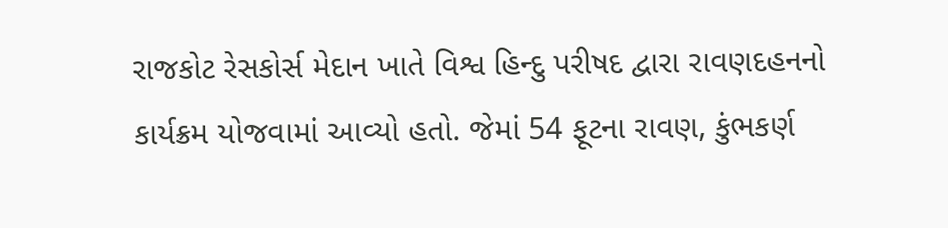રાજકોટ રેસકોર્સ મેદાન ખાતે વિશ્વ હિન્દુ પરીષદ દ્વારા રાવણદહનનો કાર્યક્રમ યોજવામાં આવ્યો હતો. જેમાં 54 ફૂટના રાવણ, કુંભકર્ણ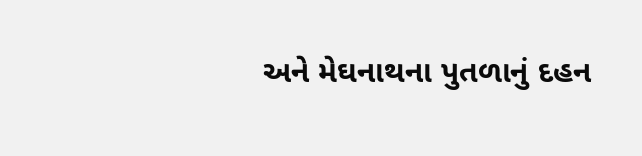અને મેઘનાથના પુતળાનું દહન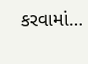કરવામાં…